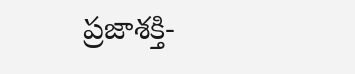ప్రజాశక్తి-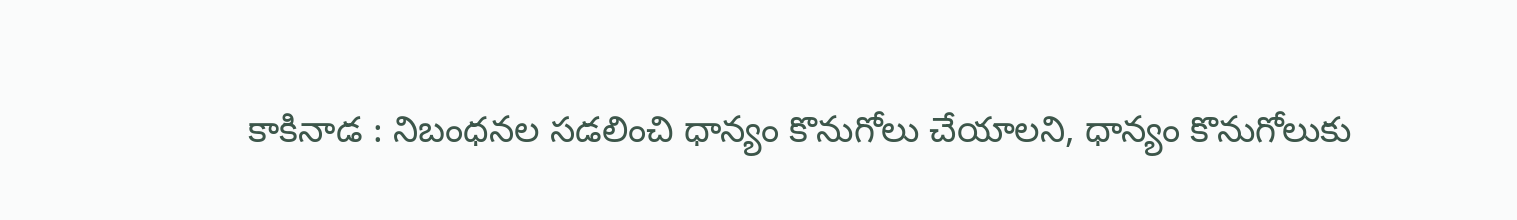కాకినాడ : నిబంధనల సడలించి ధాన్యం కొనుగోలు చేయాలని, ధాన్యం కొనుగోలుకు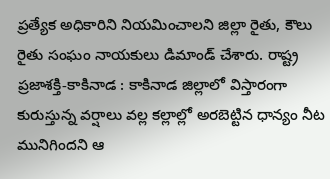ప్రత్యేక అధికారిని నియమించాలని జిల్లా రైతు, కౌలు రైతు సంఘం నాయకులు డిమాండ్ చేశారు. రాష్ట్ర
ప్రజాశక్తి-కాకినాడ : కాకినాడ జిల్లాలో విస్తారంగా కురుస్తున్న వర్షాలు వల్ల కల్లాల్లో అరబెట్టిన ధాన్యం నీట మునిగిందని ఆ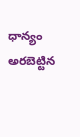ధాన్యం అరబెట్టిన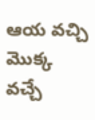ఆయ వచ్చి మొక్క వచ్చే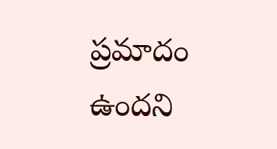ప్రమాదం ఉందని